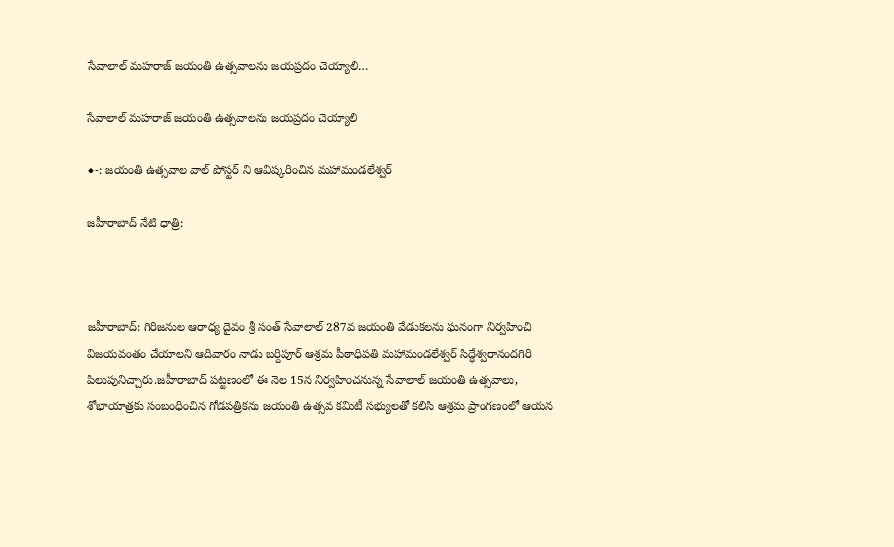సేవాలాల్ మహరాజ్ జయంతి ఉత్సవాలను జయప్రదం చెయ్యాలి…

సేవాలాల్ మహరాజ్ జయంతి ఉత్సవాలను జయప్రదం చెయ్యాలి

◆-: జయంతి ఉత్సవాల వాల్ పోస్టర్ ని ఆవిష్కరించిన మహామండలేశ్వర్

జహీరాబాద్ నేటి ధాత్రి:



జహీరాబాద్: గిరిజనుల ఆరాధ్య దైవం శ్రీ సంత్ సేవాలాల్ 287వ జయంతి వేడుకలను ఘనంగా నిర్వహించి విజయవంతం చేయాలని ఆదివారం నాడు బర్దిపూర్ ఆశ్రమ పీఠాధిపతి మహామండలేశ్వర్ సిద్ధేశ్వరానందగిరి పిలుపునిచ్చారు.జహీరాబాద్ పట్టణంలో ఈ నెల 15న నిర్వహించనున్న సేవాలాల్ జయంతి ఉత్సవాలు, శోభాయాత్రకు సంబంధించిన గోడపత్రికను జయంతి ఉత్సవ కమిటీ సభ్యులతో కలిసి ఆశ్రమ ప్రాంగణంలో ఆయన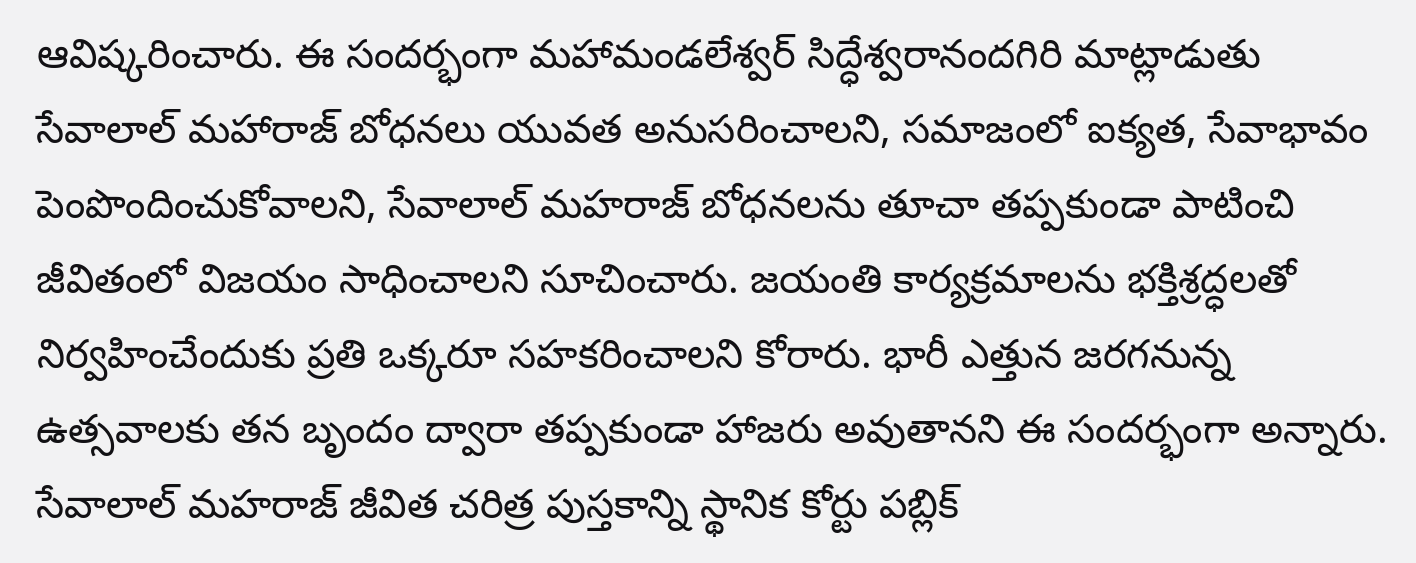ఆవిష్కరించారు. ఈ సందర్భంగా మహామండలేశ్వర్ సిద్ధేశ్వరానందగిరి మాట్లాడుతు సేవాలాల్ మహారాజ్ బోధనలు యువత అనుసరించాలని, సమాజంలో ఐక్యత, సేవాభావం పెంపొందించుకోవాలని, సేవాలాల్ మహరాజ్ బోధనలను తూచా తప్పకుండా పాటించి జీవితంలో విజయం సాధించాలని సూచించారు. జయంతి కార్యక్రమాలను భక్తిశ్రద్ధలతో నిర్వహించేందుకు ప్రతి ఒక్కరూ సహకరించాలని కోరారు. భారీ ఎత్తున జరగనున్న ఉత్సవాలకు తన బృందం ద్వారా తప్పకుండా హాజరు అవుతానని ఈ సందర్భంగా అన్నారు. సేవాలాల్ మహరాజ్ జీవిత చరిత్ర పుస్తకాన్ని స్థానిక కోర్టు పబ్లిక్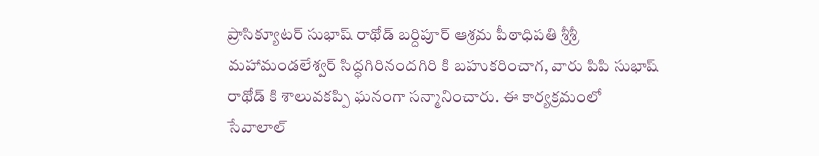ప్రాసిక్యూటర్ సుభాష్ రాథోడ్ బర్దిపూర్ ఆశ్రమ పీఠాధిపతి శ్రీశ్రీ మహామండలేశ్వర్ సిద్ధగిరినందగిరి కి బహుకరించాగ, వారు పిపి సుభాష్ రాథోడ్ కి శాలువకప్పి ఘనంగా సన్మానించారు. ఈ కార్యక్రమంలో సేవాలాల్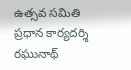ఉత్సవ సమితి ప్రధాన కార్యదర్శి రఘునాథ్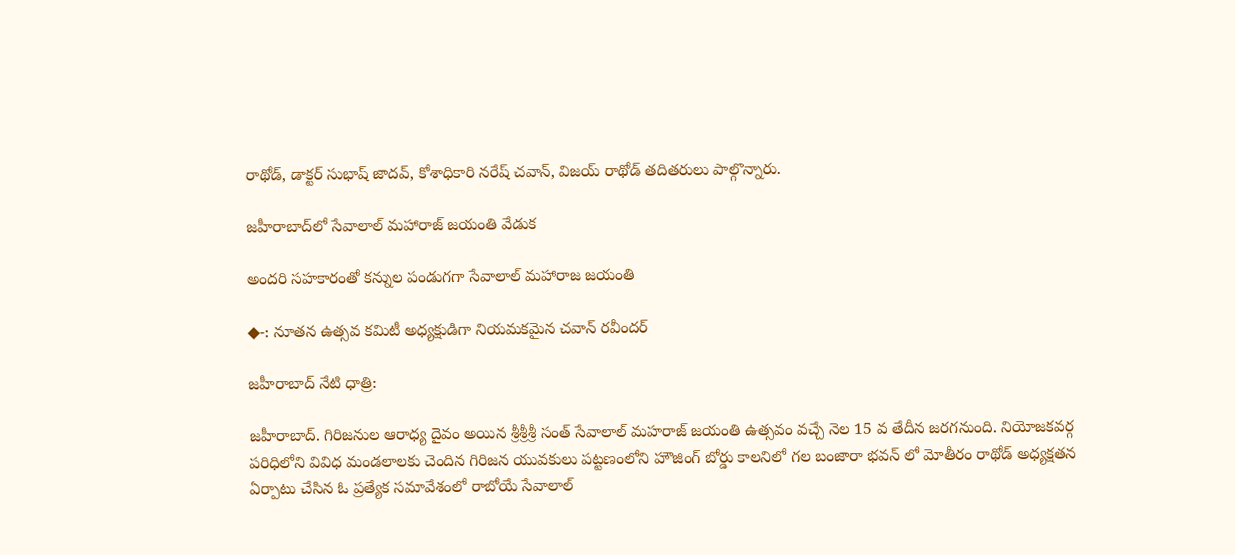రాథోడ్, డాక్టర్ సుభాష్ జాదవ్, కోశాధికారి నరేష్ చవాన్, విజయ్ రాథోడ్ తదితరులు పాల్గొన్నారు.

జహీరాబాద్‌లో సేవాలాల్ మహారాజ్ జయంతి వేడుక

అందరి సహకారంతో కన్నుల పండుగగా సేవాలాల్ మహారాజ జయంతి

◆-: నూతన ఉత్సవ కమిటీ అధ్యక్షుడిగా నియమకమైన చవాన్ రవీందర్

జహీరాబాద్ నేటి ధాత్రి:

జహీరాబాద్. గిరిజనుల ఆరాధ్య దైవం అయిన శ్రీశ్రీశ్రీ సంత్ సేవాలాల్ మహరాజ్ జయంతి ఉత్సవం వచ్చే నెల 15 వ తేదీన జరగనుంది. నియోజకవర్గ పరిధిలోని వివిధ మండలాలకు చెందిన గిరిజన యువకులు పట్టణంలోని హౌజింగ్ బోర్డు కాలనిలో గల బంజారా భవన్ లో మోతీరం రాథోడ్ అధ్యక్షతన ఏర్పాటు చేసిన ఓ ప్రత్యేక సమావేశంలో రాబోయే సేవాలాల్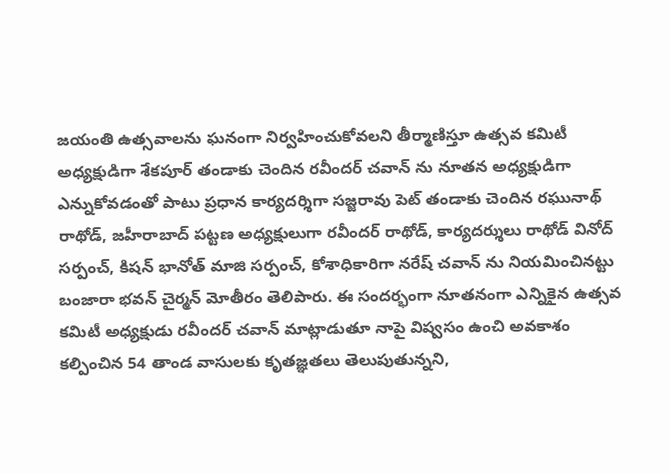జయంతి ఉత్సవాలను ఘనంగా నిర్వహించుకోవలని తీర్మాణిస్తూ ఉత్సవ కమిటీ అధ్యక్షుడిగా శేకపూర్ తండాకు చెందిన రవీందర్ చవాన్ ను నూతన అధ్యక్షుడిగా ఎన్నుకోవడంతో పాటు ప్రధాన కార్యదర్శిగా సజ్జరావు పెట్ తండాకు చెందిన రఘునాథ్ రాథోడ్, జహీరాబాద్ పట్టణ అధ్యక్షులుగా రవీందర్ రాథోడ్, కార్యదర్శులు రాథోడ్ వినోద్ సర్పంచ్, కిషన్ భానోత్ మాజి సర్పంచ్, కోశాధికారిగా నరేష్ చవాన్ ను నియమించినట్టు బంజారా భవన్ చైర్మన్ మోతీరం తెలిపారు. ఈ సందర్భంగా నూతనంగా ఎన్నికైన ఉత్సవ కమిటీ అధ్యక్షుడు రవీందర్ చవాన్ మాట్లాడుతూ నాపై విష్వసం ఉంచి అవకాశం కల్పించిన 54 తాండ వాసులకు కృతజ్ఞతలు తెలుపుతున్నని,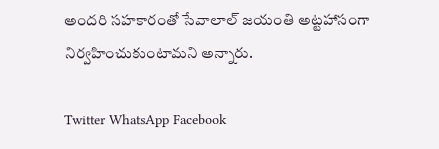అందరి సహకారంతో సేవాలాల్ జయంతి అట్టహాసంగా నిర్వహించుకుంటామని అన్నారు.

Twitter WhatsApp Facebook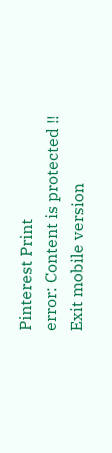Pinterest Print
error: Content is protected !!
Exit mobile version